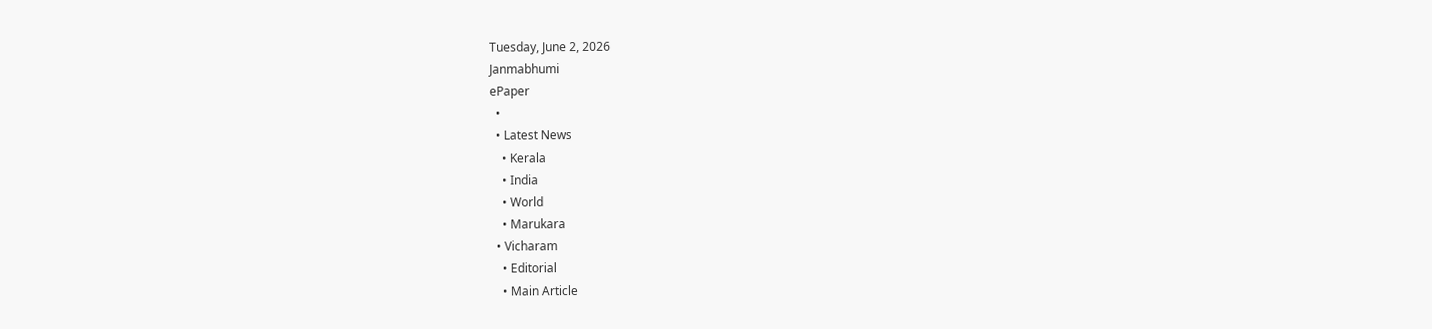Tuesday, June 2, 2026
Janmabhumi
ePaper
  •
  • Latest News
    • Kerala
    • India
    • World
    • Marukara
  • Vicharam
    • Editorial
    • Main Article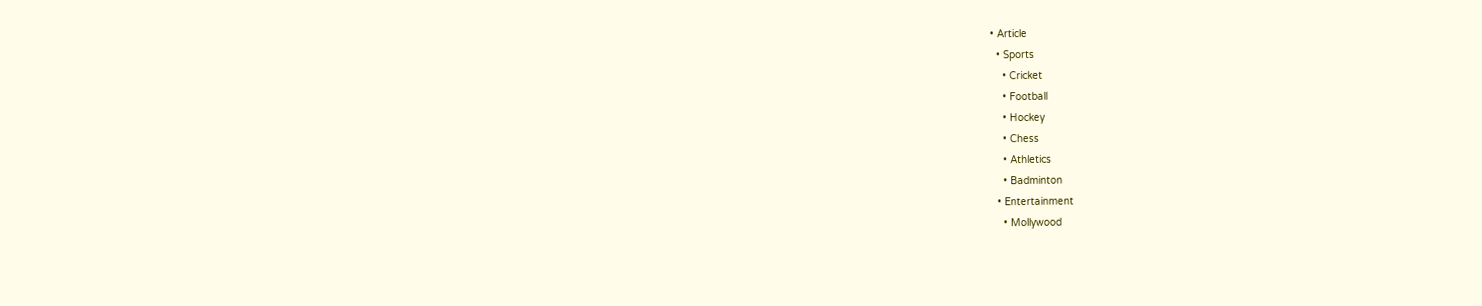• Article
  • Sports
    • Cricket
    • Football
    • Hockey
    • Chess
    • Athletics
    • Badminton
  • Entertainment
    • Mollywood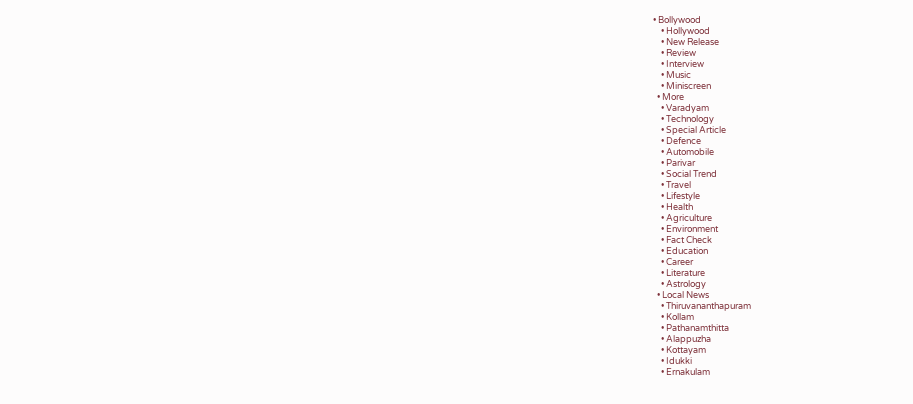• Bollywood
    • Hollywood
    • New Release
    • Review
    • Interview
    • Music
    • Miniscreen
  • More
    • Varadyam
    • Technology
    • Special Article
    • Defence
    • Automobile
    • Parivar
    • Social Trend
    • Travel
    • Lifestyle
    • Health
    • Agriculture
    • Environment
    • Fact Check
    • Education
    • Career
    • Literature
    • Astrology
  • Local News
    • Thiruvananthapuram
    • Kollam
    • Pathanamthitta
    • Alappuzha
    • Kottayam
    • Idukki
    • Ernakulam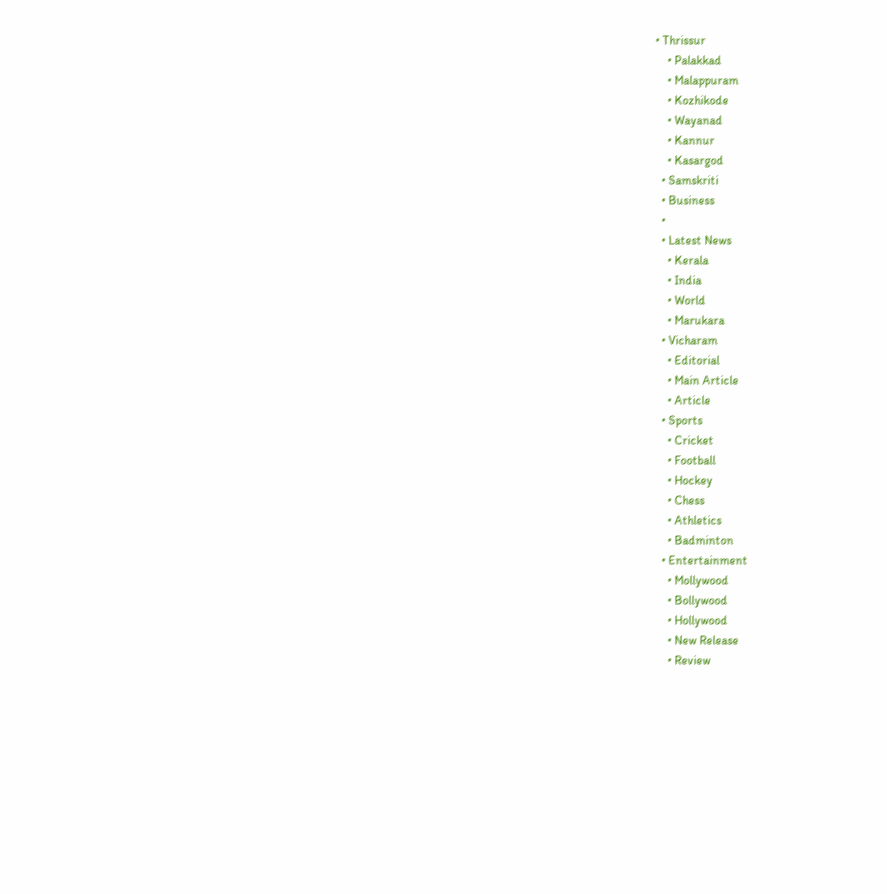• Thrissur
    • Palakkad
    • Malappuram
    • Kozhikode
    • Wayanad
    • Kannur
    • Kasargod
  • Samskriti
  • Business
  •
  • Latest News
    • Kerala
    • India
    • World
    • Marukara
  • Vicharam
    • Editorial
    • Main Article
    • Article
  • Sports
    • Cricket
    • Football
    • Hockey
    • Chess
    • Athletics
    • Badminton
  • Entertainment
    • Mollywood
    • Bollywood
    • Hollywood
    • New Release
    • Review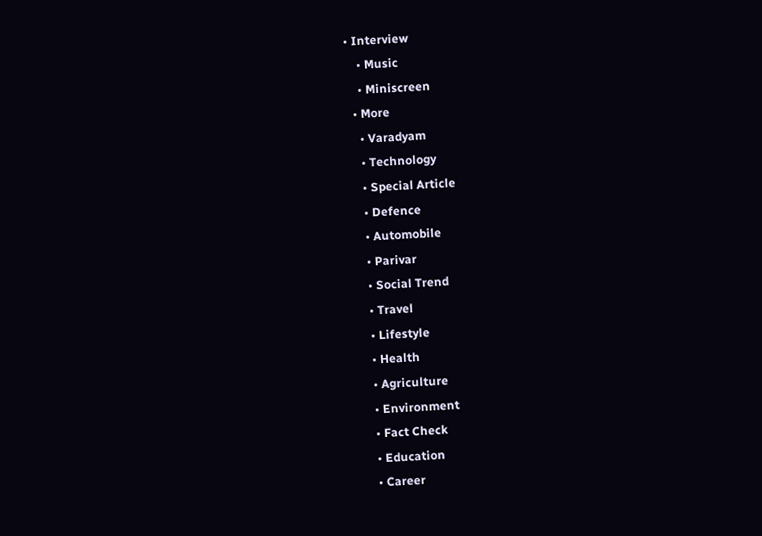• Interview
    • Music
    • Miniscreen
  • More
    • Varadyam
    • Technology
    • Special Article
    • Defence
    • Automobile
    • Parivar
    • Social Trend
    • Travel
    • Lifestyle
    • Health
    • Agriculture
    • Environment
    • Fact Check
    • Education
    • Career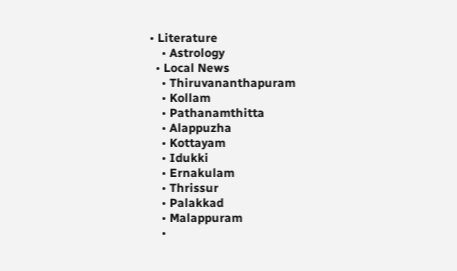• Literature
    • Astrology
  • Local News
    • Thiruvananthapuram
    • Kollam
    • Pathanamthitta
    • Alappuzha
    • Kottayam
    • Idukki
    • Ernakulam
    • Thrissur
    • Palakkad
    • Malappuram
    •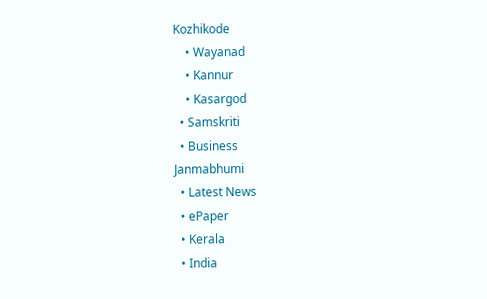Kozhikode
    • Wayanad
    • Kannur
    • Kasargod
  • Samskriti
  • Business
Janmabhumi
  • Latest News
  • ePaper
  • Kerala
  • India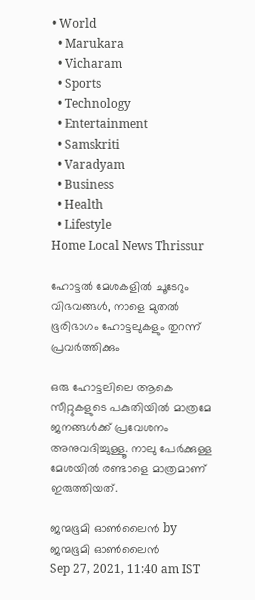• World
  • Marukara
  • Vicharam
  • Sports
  • Technology
  • Entertainment
  • Samskriti
  • Varadyam
  • Business
  • Health
  • Lifestyle
Home Local News Thrissur

ഹോട്ടല്‍ മേശകളില്‍ ചൂടേറും വിഭവങ്ങള്‍, നാളെ മുതല്‍ ഭൂരിഭാഗം ഹോട്ടലുകളും തുറന്ന് പ്രവര്‍ത്തിക്കും

ഒരു ഹോട്ടലിലെ ആകെ സീറ്റുകളുടെ പകുതിയില്‍ മാത്രമേ ജനങ്ങള്‍ക്ക് പ്രവേശനം അനുവദിച്ചുള്ളൂ. നാലു പേര്‍ക്കുള്ള മേശയില്‍ രണ്ടാളെ മാത്രമാണ് ഇരുത്തിയത്.

ജന്മഭൂമി ഓണ്‍ലൈന്‍ by ജന്മഭൂമി ഓണ്‍ലൈന്‍
Sep 27, 2021, 11:40 am IST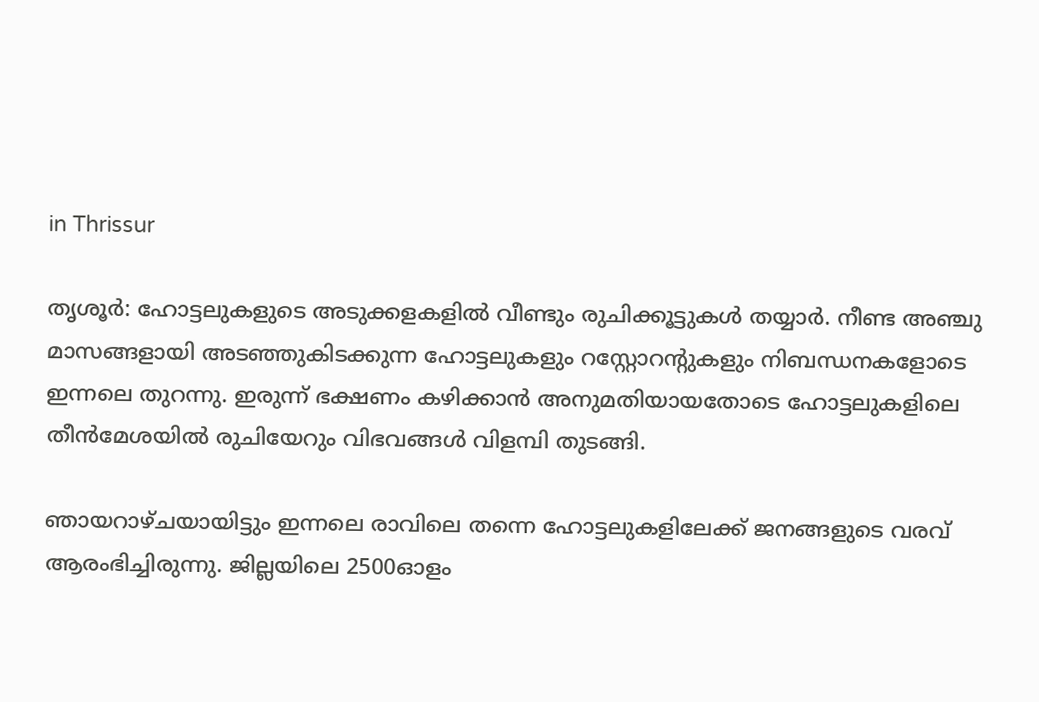in Thrissur

തൃശൂര്‍: ഹോട്ടലുകളുടെ അടുക്കളകളില്‍ വീണ്ടും രുചിക്കൂട്ടുകള്‍ തയ്യാര്‍. നീണ്ട അഞ്ചു മാസങ്ങളായി അടഞ്ഞുകിടക്കുന്ന ഹോട്ടലുകളും റസ്റ്റോറന്റുകളും നിബന്ധനകളോടെ ഇന്നലെ തുറന്നു. ഇരുന്ന് ഭക്ഷണം കഴിക്കാന്‍ അനുമതിയായതോടെ ഹോട്ടലുകളിലെ തീന്‍മേശയില്‍ രുചിയേറും വിഭവങ്ങള്‍ വിളമ്പി തുടങ്ങി.

ഞായറാഴ്ചയായിട്ടും ഇന്നലെ രാവിലെ തന്നെ ഹോട്ടലുകളിലേക്ക് ജനങ്ങളുടെ വരവ് ആരംഭിച്ചിരുന്നു. ജില്ലയിലെ 2500ഓളം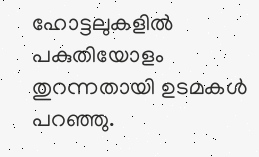ഹോട്ടലുകളില്‍ പകുതിയോളം തുറന്നതായി ഉടമകള്‍ പറഞ്ഞു.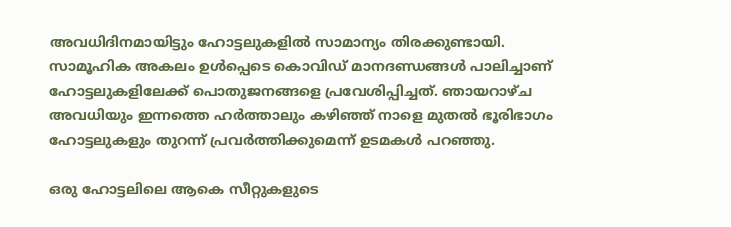അവധിദിനമായിട്ടും ഹോട്ടലുകളില്‍ സാമാന്യം തിരക്കുണ്ടായി. സാമൂഹിക അകലം ഉള്‍പ്പെടെ കൊവിഡ് മാനദണ്ഡങ്ങള്‍ പാലിച്ചാണ് ഹോട്ടലുകളിലേക്ക് പൊതുജനങ്ങളെ പ്രവേശിപ്പിച്ചത്. ഞായറാഴ്ച അവധിയും ഇന്നത്തെ ഹര്‍ത്താലും കഴിഞ്ഞ് നാളെ മുതല്‍ ഭൂരിഭാഗം ഹോട്ടലുകളും തുറന്ന് പ്രവര്‍ത്തിക്കുമെന്ന് ഉടമകള്‍ പറഞ്ഞു.

ഒരു ഹോട്ടലിലെ ആകെ സീറ്റുകളുടെ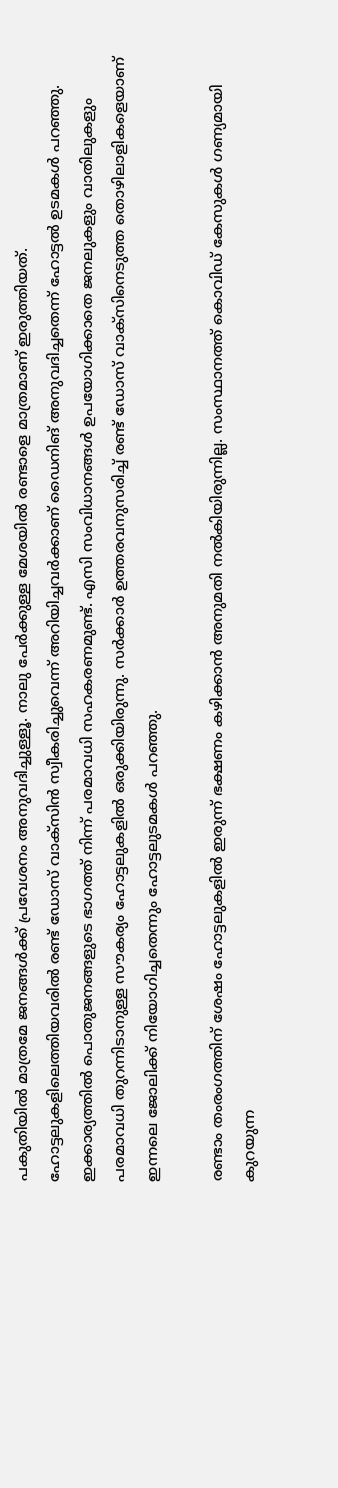പകുതിയില്‍ മാത്രമേ ജനങ്ങള്‍ക്ക് പ്രവേശനം അനുവദിച്ചുള്ളൂ. നാലു പേര്‍ക്കുള്ള മേശയില്‍ രണ്ടാളെ മാത്രമാണ് ഇരുത്തിയത്. ഹോട്ടലുകളിലെത്തിയവരില്‍ രണ്ട് ഡോസ് വാക്‌സിന്‍ സ്വീകരിച്ചുവെന്ന് അറിയിച്ചവര്‍ക്കാണ് ഡൈനിങ് അനുവദിച്ചതെന്ന് ഹോട്ടല്‍ ഉടമകള്‍ പറഞ്ഞു. ഇക്കാര്യത്തില്‍ പൊതുജനങ്ങളുടെ ഭാഗത്ത് നിന്ന് പരമാവധി സഹകരണമുണ്ട്. എസി സംവിധാനങ്ങള്‍ ഉപയോഗിക്കാതെ ജനലുകളും വാതിലുകളും പരമാവധി തുറന്നിടാനുള്ള സൗകര്യം ഹോട്ടലുകളില്‍ ഒരുക്കിയിരുന്നു. സര്‍ക്കാര്‍ ഉത്തരവനുസരിച്ച് രണ്ട് ഡോസ് വാക്സിനെടുത്ത തൊഴിലാളികളെയാണ് ഇന്നലെ ജോലിക്ക് നിയോഗിച്ചതെന്നും ഹോട്ടലുടമകള്‍ പറഞ്ഞു.

രണ്ടാം തംരംഗത്തിന് ശേഷം ഹോട്ടലുകളില്‍ ഇരുന്ന് ഭക്ഷണം കഴിക്കാന്‍ അനുമതി നല്‍കിയിരുന്നില്ല. സംസ്ഥാനത്ത് കൊവിഡ് കേസുകള്‍ ഗണ്യമായി കുറയുന്ന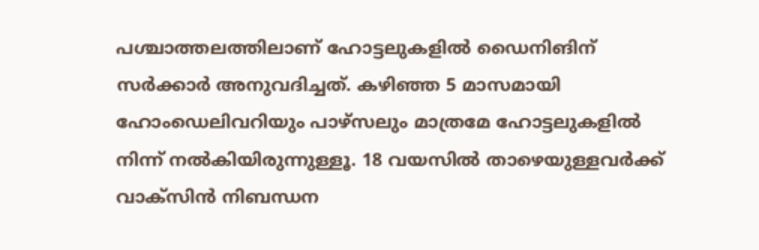പശ്ചാത്തലത്തിലാണ് ഹോട്ടലുകളില്‍ ഡൈനിങിന് സര്‍ക്കാര്‍ അനുവദിച്ചത്. കഴിഞ്ഞ 5 മാസമായി ഹോംഡെലിവറിയും പാഴ്‌സലും മാത്രമേ ഹോട്ടലുകളില്‍ നിന്ന് നല്‍കിയിരുന്നുള്ളൂ. 18 വയസില്‍ താഴെയുള്ളവര്‍ക്ക് വാക്സിന്‍ നിബന്ധന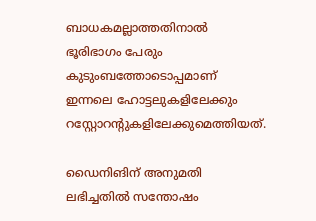ബാധകമല്ലാത്തതിനാല്‍ ഭൂരിഭാഗം പേരും കുടുംബത്തോടൊപ്പമാണ് ഇന്നലെ ഹോട്ടലുകളിലേക്കും റസ്റ്റോറന്റുകളിലേക്കുമെത്തിയത്.

ഡൈനിങിന് അനുമതി ലഭിച്ചതില്‍ സന്തോഷം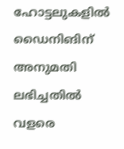ഹോട്ടലുകളില്‍ ഡൈനിങിന് അനുമതി ലഭിച്ചതില്‍ വളരെ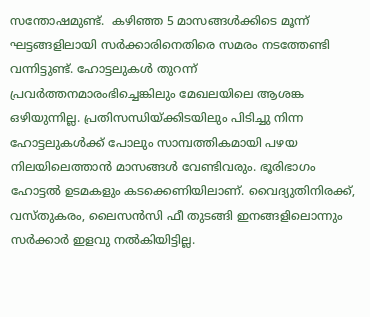സന്തോഷമുണ്ട്.  കഴിഞ്ഞ 5 മാസങ്ങള്‍ക്കിടെ മൂന്ന് ഘട്ടങ്ങളിലായി സര്‍ക്കാരിനെതിരെ സമരം നടത്തേണ്ടി വന്നിട്ടുണ്ട്. ഹോട്ടലുകള്‍ തുറന്ന് പ്രവര്‍ത്തനമാരംഭിച്ചെങ്കിലും മേഖലയിലെ ആശങ്ക ഒഴിയുന്നില്ല. പ്രതിസന്ധിയ്‌ക്കിടയിലും പിടിച്ചു നിന്ന ഹോട്ടലുകള്‍ക്ക് പോലും സാമ്പത്തികമായി പഴയ നിലയിലെത്താന്‍ മാസങ്ങള്‍ വേണ്ടിവരും. ഭൂരിഭാഗം ഹോട്ടല്‍ ഉടമകളും കടക്കെണിയിലാണ്. വൈദ്യുതിനിരക്ക്, വസ്തുകരം, ലൈസന്‍സി ഫീ തുടങ്ങി ഇനങ്ങളിലൊന്നും സര്‍ക്കാര്‍ ഇളവു നല്‍കിയിട്ടില്ല.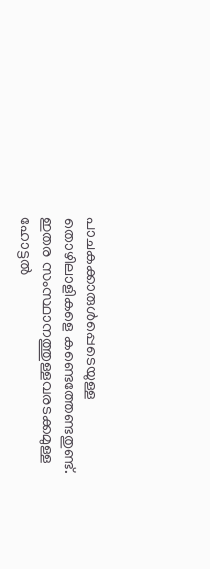പാചകക്കാരുള്‍പ്പെടെയുള്ള തൊഴിലാളികളെ കണ്ടെത്തേണ്ടതുണ്ട്. ഇതര സംസ്ഥാനത്തുള്ളവരടക്കമുള്ള ഹോട്ടല്‍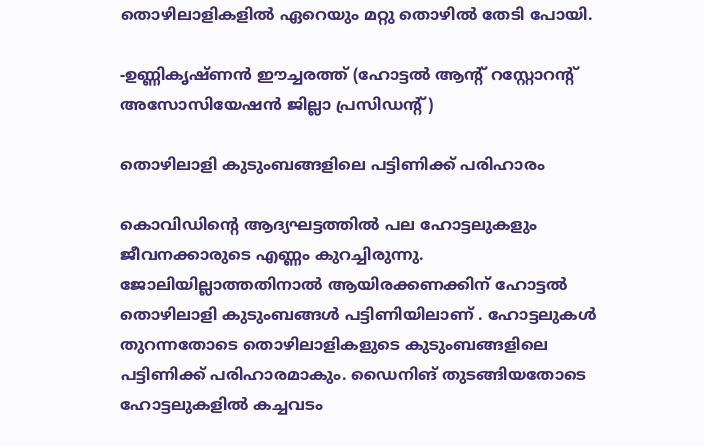തൊഴിലാളികളില്‍ ഏറെയും മറ്റു തൊഴില്‍ തേടി പോയി.

-ഉണ്ണികൃഷ്ണന്‍ ഈച്ചരത്ത് (ഹോട്ടല്‍ ആന്റ് റസ്റ്റോറന്റ് അസോസിയേഷന്‍ ജില്ലാ പ്രസിഡന്റ്)

തൊഴിലാളി കുടുംബങ്ങളിലെ പട്ടിണിക്ക് പരിഹാരം

കൊവിഡിന്റെ ആദ്യഘട്ടത്തില്‍ പല ഹോട്ടലുകളും ജീവനക്കാരുടെ എണ്ണം കുറച്ചിരുന്നു. ജോലിയില്ലാത്തതിനാല്‍ ആയിരക്കണക്കിന് ഹോട്ടല്‍ തൊഴിലാളി കുടുംബങ്ങള്‍ പട്ടിണിയിലാണ് . ഹോട്ടലുകള്‍ തുറന്നതോടെ തൊഴിലാളികളുടെ കുടുംബങ്ങളിലെ പട്ടിണിക്ക് പരിഹാരമാകും. ഡൈനിങ് തുടങ്ങിയതോടെ ഹോട്ടലുകളില്‍ കച്ചവടം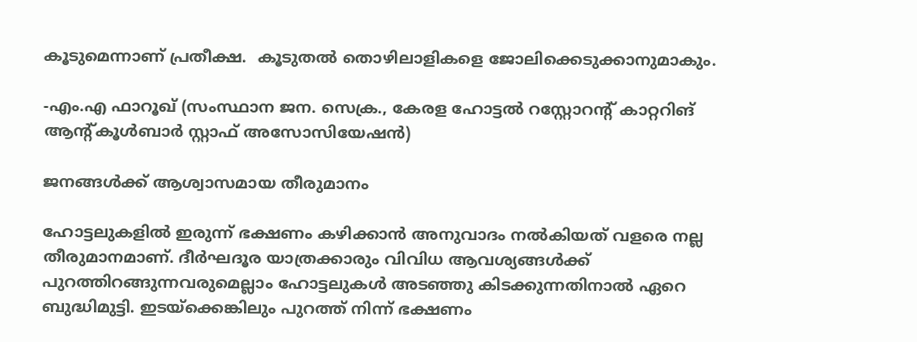കൂടുമെന്നാണ് പ്രതീക്ഷ.  കൂടുതല്‍ തൊഴിലാളികളെ ജോലിക്കെടുക്കാനുമാകും.

-എം.എ ഫാറൂഖ് (സംസ്ഥാന ജന. സെക്ര., കേരള ഹോട്ടല്‍ റസ്റ്റോറന്റ് കാറ്ററിങ് ആന്റ്കൂള്‍ബാര്‍ സ്റ്റാഫ് അസോസിയേഷന്‍)

ജനങ്ങള്‍ക്ക് ആശ്വാസമായ തീരുമാനം

ഹോട്ടലുകളില്‍ ഇരുന്ന് ഭക്ഷണം കഴിക്കാന്‍ അനുവാദം നല്‍കിയത് വളരെ നല്ല തീരുമാനമാണ്. ദീര്‍ഘദൂര യാത്രക്കാരും വിവിധ ആവശ്യങ്ങള്‍ക്ക് പുറത്തിറങ്ങുന്നവരുമെല്ലാം ഹോട്ടലുകള്‍ അടഞ്ഞു കിടക്കുന്നതിനാല്‍ ഏറെ ബുദ്ധിമുട്ടി. ഇടയ്‌ക്കെങ്കിലും പുറത്ത് നിന്ന് ഭക്ഷണം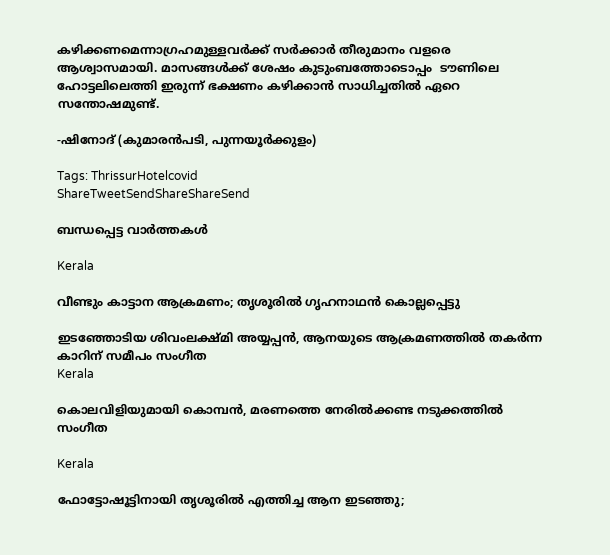കഴിക്കണമെന്നാഗ്രഹമുള്ളവര്‍ക്ക് സര്‍ക്കാര്‍ തീരുമാനം വളരെ ആശ്വാസമായി. മാസങ്ങള്‍ക്ക് ശേഷം കുടുംബത്തോടൊപ്പം  ടൗണിലെ ഹോട്ടലിലെത്തി ഇരുന്ന് ഭക്ഷണം കഴിക്കാന്‍ സാധിച്ചതില്‍ ഏറെ സന്തോഷമുണ്ട്.

-ഷിനോദ് (കുമാരന്‍പടി, പുന്നയൂര്‍ക്കുളം)

Tags: ThrissurHotelcovid
ShareTweetSendShareShareSend

ബന്ധപ്പെട്ട വാര്‍ത്തകള്‍

Kerala

വീണ്ടും കാട്ടാന ആക്രമണം; തൃശൂരിൽ ഗൃഹനാഥൻ കൊല്ലപ്പെട്ടു

ഇടഞ്ഞോടിയ ശിവംലക്ഷ്മി അയ്യപ്പന്‍, ആനയുടെ ആക്രമണത്തില്‍ തകര്‍ന്ന കാറിന് സമീപം സംഗീത
Kerala

കൊലവിളിയുമായി കൊമ്പന്‍, മരണത്തെ നേരില്‍ക്കണ്ട നടുക്കത്തില്‍ സംഗീത

Kerala

ഫോട്ടോഷൂട്ടിനായി തൃശൂരിൽ എത്തിച്ച ആന ഇടഞ്ഞു;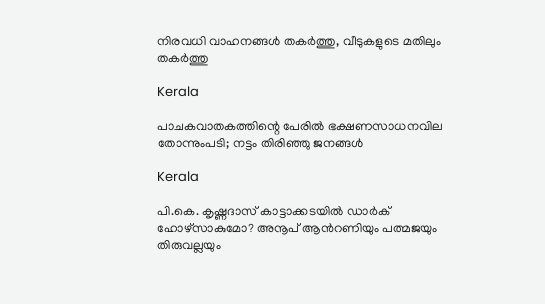നിരവധി വാഹനങ്ങൾ തകർത്തു, വീടുകളുടെ മതിലും തകർത്തു

Kerala

പാചകവാതകത്തിന്റെ പേരില്‍ ഭക്ഷണസാധനവില തോന്നുംപടി; നട്ടം തിരിഞ്ഞു ജനങ്ങള്‍

Kerala

പി.കെ. കൃഷ്ണദാസ് കാട്ടാക്കടയില്‍ ഡാര്‍ക് ഹോഴ്സാകുമോ? അനൂപ് ആന്‍റണിയും പത്മജയും തിരുവല്ലയും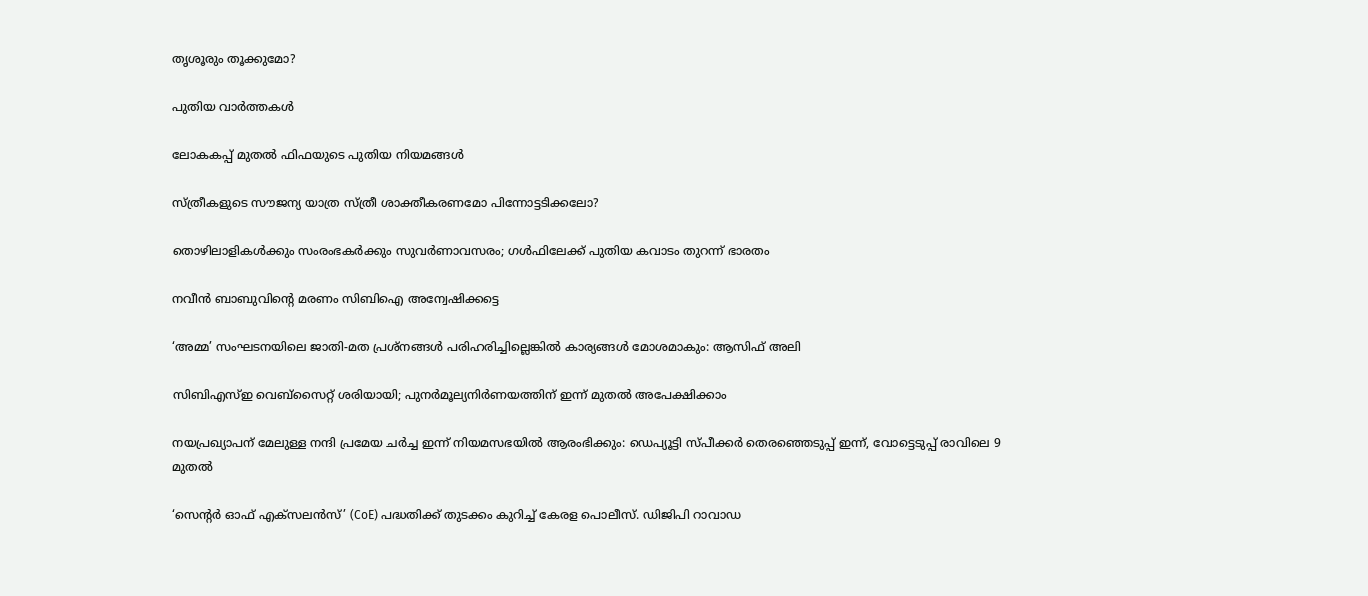തൃശൂരും തൂക്കുമോ?

പുതിയ വാര്‍ത്തകള്‍

ലോകകപ്പ് മുതല്‍ ഫിഫയുടെ പുതിയ നിയമങ്ങള്‍

സ്ത്രീകളുടെ സൗജന്യ യാത്ര സ്ത്രീ ശാക്തീകരണമോ പിന്നോട്ടടിക്കലോ?

തൊഴിലാളികള്‍ക്കും സംരംഭകര്‍ക്കും സുവര്‍ണാവസരം; ഗള്‍ഫിലേക്ക് പുതിയ കവാടം തുറന്ന് ഭാരതം

നവീന്‍ ബാബുവിന്റെ മരണം സിബിഐ അന്വേഷിക്കട്ടെ

‘അമ്മ’ സംഘടനയിലെ ജാതി-മത പ്രശ്നങ്ങൾ പരിഹരിച്ചില്ലെങ്കിൽ കാര്യങ്ങൾ മോശമാകും: ആസിഫ് അലി

സിബിഎസ്ഇ വെബ്സൈറ്റ് ശരിയായി; പുനർമൂല്യനിർണയത്തിന് ഇന്ന് മുതൽ അപേക്ഷിക്കാം

നയപ്രഖ്യാപന് മേലുള്ള നന്ദി പ്രമേയ ചർച്ച ഇന്ന് നിയമസഭയിൽ ആരംഭിക്കും: ഡെപ്യൂട്ടി സ്പീക്കര്‍ തെരഞ്ഞെടുപ്പ് ഇന്ന്, വോട്ടെടുപ്പ് രാവിലെ 9 മുതല്‍

‘സെന്റർ ഓഫ് എക്സലൻസ്’ (CoE) പദ്ധതിക്ക് തുടക്കം കുറിച്ച് കേരള പൊലീസ്. ഡിജിപി റാവാഡ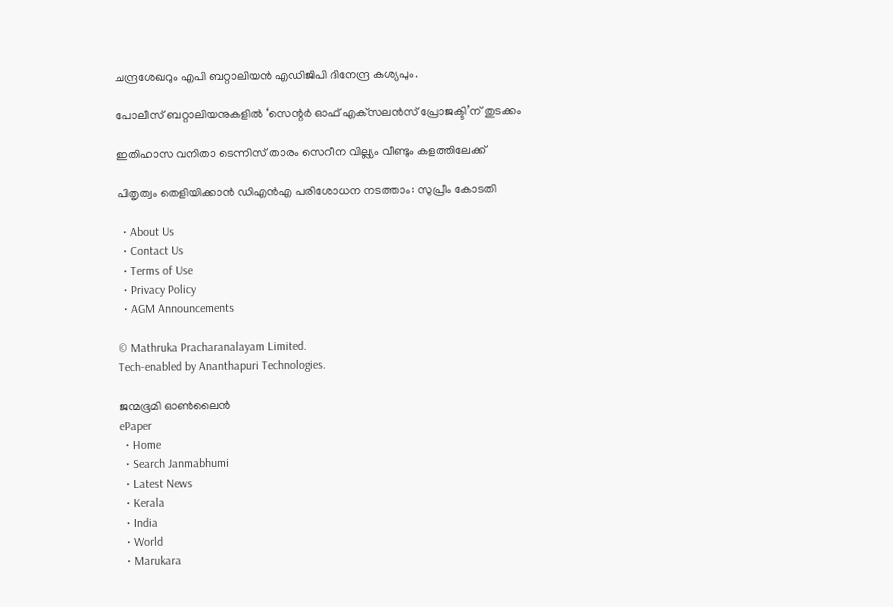ചന്ദ്രശേഖറും എപി ബറ്റാലിയൻ എഡിജിപി ദിനേന്ദ്ര കശ്യപും.

പോലീസ് ബറ്റാലിയനുകളില്‍ ‘സെന്റര്‍ ഓഫ് എക്‌സലന്‍സ് പ്രോജക്ടി’ന് തുടക്കം

ഇതിഹാസ വനിതാ ടെന്നിസ് താരം സെറീന വില്ല്യം വീണ്ടും കളത്തിലേക്ക്

പിതൃത്വം തെളിയിക്കാൻ ഡിഎൻഎ പരിശോധന നടത്താം: സുപ്രീം കോടതി

  • About Us
  • Contact Us
  • Terms of Use
  • Privacy Policy
  • AGM Announcements

© Mathruka Pracharanalayam Limited.
Tech-enabled by Ananthapuri Technologies.

ജന്മഭൂമി ഓണ്‍ലൈന്‍
ePaper
  • Home
  • Search Janmabhumi
  • Latest News
  • Kerala
  • India
  • World
  • Marukara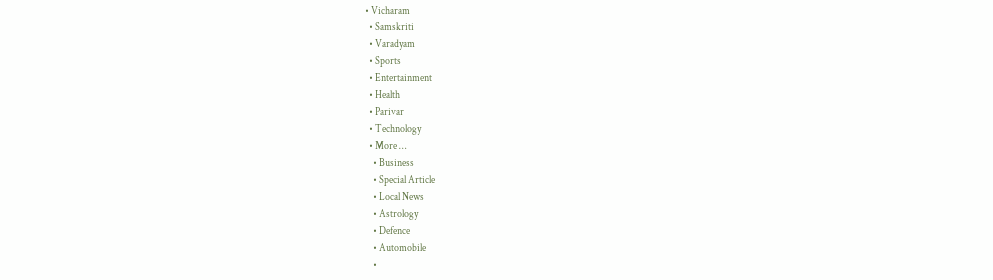• Vicharam
  • Samskriti
  • Varadyam
  • Sports
  • Entertainment
  • Health
  • Parivar
  • Technology
  • More …
    • Business
    • Special Article
    • Local News
    • Astrology
    • Defence
    • Automobile
    •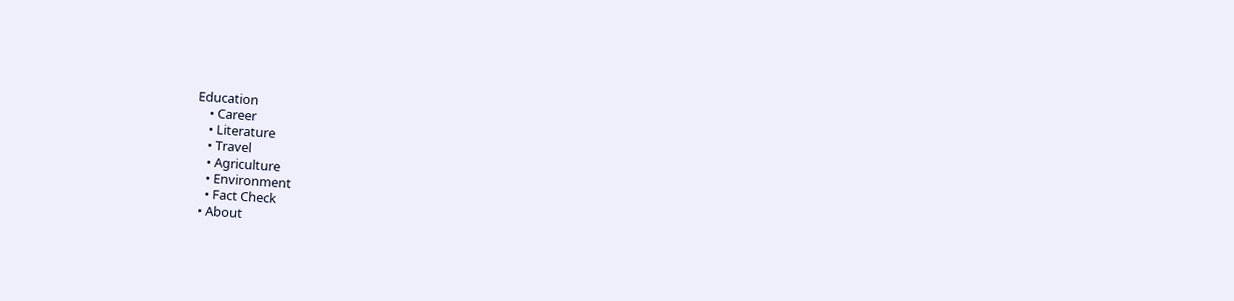Education
    • Career
    • Literature
    • Travel
    • Agriculture
    • Environment
    • Fact Check
  • About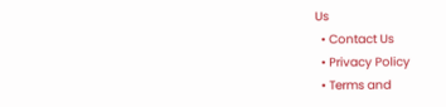Us
  • Contact Us
  • Privacy Policy
  • Terms and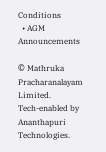Conditions
  • AGM Announcements

© Mathruka Pracharanalayam Limited.
Tech-enabled by Ananthapuri Technologies.